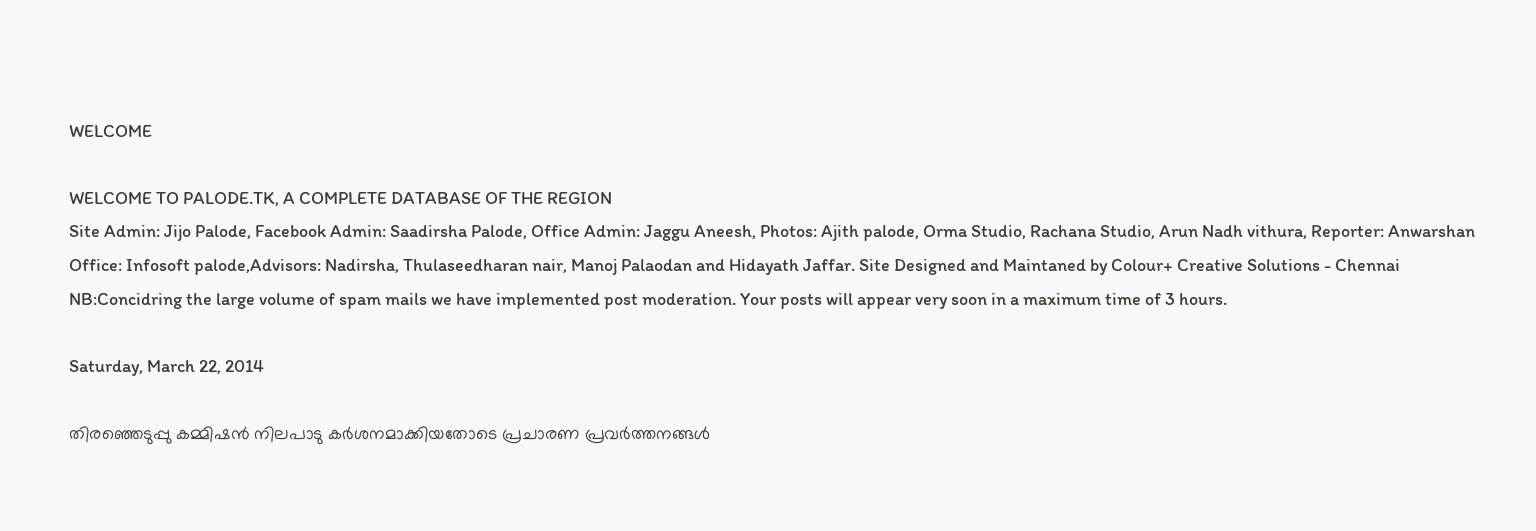WELCOME

WELCOME TO PALODE.TK, A COMPLETE DATABASE OF THE REGION
Site Admin: Jijo Palode, Facebook Admin: Saadirsha Palode, Office Admin: Jaggu Aneesh, Photos: Ajith palode, Orma Studio, Rachana Studio, Arun Nadh vithura, Reporter: Anwarshan Office: Infosoft palode,Advisors: Nadirsha, Thulaseedharan nair, Manoj Palaodan and Hidayath Jaffar. Site Designed and Maintaned by Colour+ Creative Solutions - Chennai NB:Concidring the large volume of spam mails we have implemented post moderation. Your posts will appear very soon in a maximum time of 3 hours.

Saturday, March 22, 2014

തിരഞ്ഞെടുപ്പു കമ്മിഷന്‍ നിലപാടു കര്‍ശനമാക്കിയതോടെ പ്രചാരണ പ്രവര്‍ത്തനങ്ങള്‍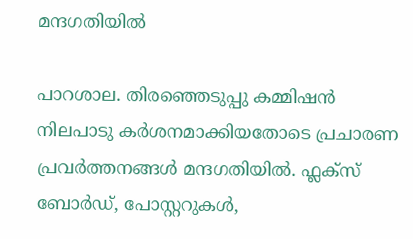മന്ദഗതിയില്‍

പാറശാല. തിരഞ്ഞെടുപ്പു കമ്മിഷന്‍ നിലപാടു കര്‍ശനമാക്കിയതോടെ പ്രചാരണ പ്രവര്‍ത്തനങ്ങള്‍ മന്ദഗതിയില്‍. ഫ്ലക്സ് ബോര്‍ഡ്, പോസ്റ്ററുകള്‍,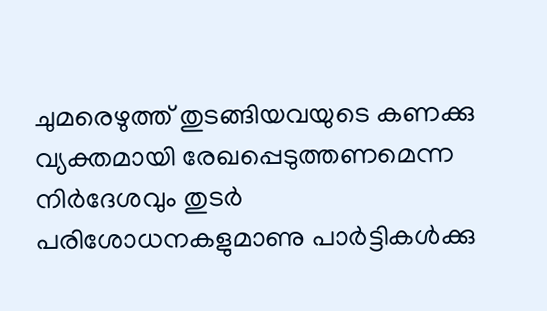ചുമരെഴുത്ത് തുടങ്ങിയവയുടെ കണക്കു വ്യക്തമായി രേഖപ്പെടുത്തണമെന്ന നിര്‍ദേശവും തുടര്‍ പരിശോധനകളുമാണു പാര്‍ട്ടികള്‍ക്കു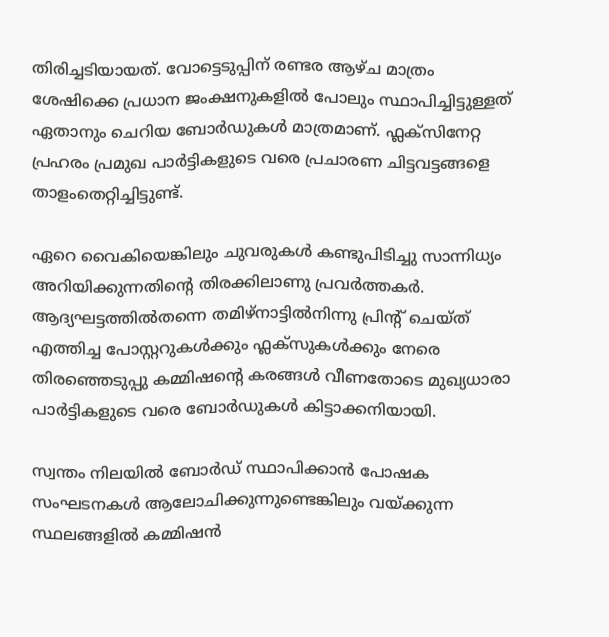തിരിച്ചടിയായത്. വോട്ടെടുപ്പിന് രണ്ടര ആഴ്ച മാത്രം ശേഷിക്കെ പ്രധാന ജംക്ഷനുകളില്‍ പോലും സ്ഥാപിച്ചിട്ടുള്ളത് ഏതാനും ചെറിയ ബോര്‍ഡുകള്‍ മാത്രമാണ്. ഫ്ലക്സിനേറ്റ പ്രഹരം പ്രമുഖ പാര്‍ട്ടികളുടെ വരെ പ്രചാരണ ചിട്ടവട്ടങ്ങളെ താളംതെറ്റിച്ചിട്ടുണ്ട്.

ഏറെ വൈകിയെങ്കിലും ചുവരുകള്‍ കണ്ടുപിടിച്ചു സാന്നിധ്യം അറിയിക്കുന്നതിന്റെ തിരക്കിലാണു പ്രവര്‍ത്തകര്‍. ആദ്യഘട്ടത്തില്‍തന്നെ തമിഴ്നാട്ടില്‍നിന്നു പ്രിന്റ് ചെയ്ത് എത്തിച്ച പോസ്റ്ററുകള്‍ക്കും ഫ്ലക്സുകള്‍ക്കും നേരെ തിരഞ്ഞെടുപ്പു കമ്മിഷന്റെ കരങ്ങള്‍ വീണതോടെ മുഖ്യധാരാ പാര്‍ട്ടികളുടെ വരെ ബോര്‍ഡുകള്‍ കിട്ടാക്കനിയായി.

സ്വന്തം നിലയില്‍ ബോര്‍ഡ് സ്ഥാപിക്കാന്‍ പോഷക സംഘടനകള്‍ ആലോചിക്കുന്നുണ്ടെങ്കിലും വയ്ക്കുന്ന സ്ഥലങ്ങളില്‍ കമ്മിഷന്‍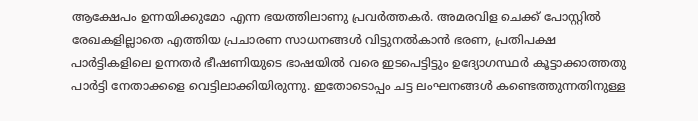ആക്ഷേപം ഉന്നയിക്കുമോ എന്ന ഭയത്തിലാണു പ്രവര്‍ത്തകര്‍. അമരവിള ചെക്ക് പോസ്റ്റില്‍ രേഖകളില്ലാതെ എത്തിയ പ്രചാരണ സാധനങ്ങള്‍ വിട്ടുനല്‍കാന്‍ ഭരണ, പ്രതിപക്ഷ പാര്‍ട്ടികളിലെ ഉന്നതര്‍ ഭീഷണിയുടെ ഭാഷയില്‍ വരെ ഇടപെട്ടിട്ടും ഉദ്യോഗസ്ഥര്‍ കൂട്ടാക്കാത്തതു പാര്‍ട്ടി നേതാക്കളെ വെട്ടിലാക്കിയിരുന്നു. ഇതോടൊപ്പം ചട്ട ലംഘനങ്ങള്‍ കണ്ടെത്തുന്നതിനുള്ള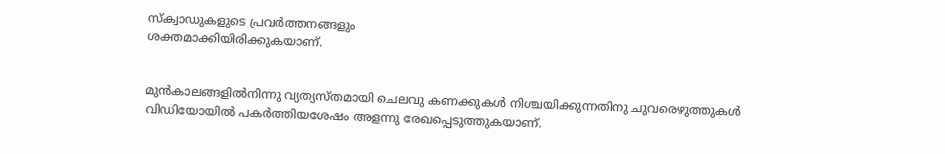സ്ക്വാഡുകളുടെ പ്രവര്‍ത്തനങ്ങളും
ശക്തമാക്കിയിരിക്കുകയാണ്.


മുന്‍കാലങ്ങളില്‍നിന്നു വ്യത്യസ്തമായി ചെലവു കണക്കുകള്‍ നിശ്ചയിക്കുന്നതിനു ചുവരെഴുത്തുകള്‍ വിഡിയോയില്‍ പകര്‍ത്തിയശേഷം അളന്നു രേഖപ്പെടുത്തുകയാണ്.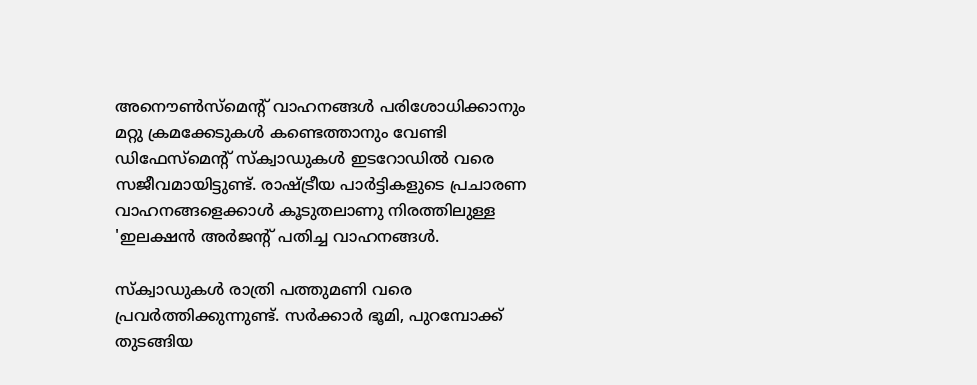അനൌണ്‍സ്മെന്റ് വാഹനങ്ങള്‍ പരിശോധിക്കാനും മറ്റു ക്രമക്കേടുകള്‍ കണ്ടെത്താനും വേണ്ടി ഡിഫേസ്മെന്റ് സ്ക്വാഡുകള്‍ ഇടറോഡില്‍ വരെ സജീവമായിട്ടുണ്ട്. രാഷ്ട്രീയ പാര്‍ട്ടികളുടെ പ്രചാരണ വാഹനങ്ങളെക്കാള്‍ കൂടുതലാണു നിരത്തിലുള്ള 'ഇലക്ഷന്‍ അര്‍ജന്റ് പതിച്ച വാഹനങ്ങള്‍.

സ്ക്വാഡുകള്‍ രാത്രി പത്തുമണി വരെ പ്രവര്‍ത്തിക്കുന്നുണ്ട്. സര്‍ക്കാര്‍ ഭൂമി, പുറമ്പോക്ക് തുടങ്ങിയ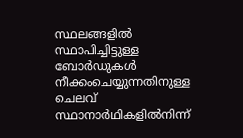സ്ഥലങ്ങളില്‍ സ്ഥാപിച്ചിട്ടുള്ള ബോര്‍ഡുകള്‍ നീക്കംചെയ്യുന്നതിനുള്ള ചെലവ് സ്ഥാനാര്‍ഥികളില്‍നിന്ന്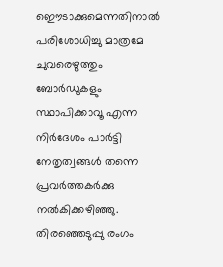ഇൌടാക്കുമെന്നതിനാല്‍ പരിശോധിച്ചു മാത്രമേ ചുവരെഴുത്തും ബോര്‍ഡുകളും സ്ഥാപിക്കാവൂ എന്ന നിര്‍ദേശം പാര്‍ട്ടി നേതൃത്വങ്ങള്‍ തന്നെ പ്രവര്‍ത്തകര്‍ക്കു നല്‍കിക്കഴിഞ്ഞു. തിരഞ്ഞെടുപ്പു രംഗം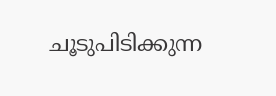ചൂടുപിടിക്കുന്ന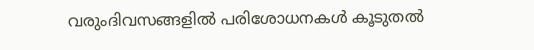വരുംദിവസങ്ങളില്‍ പരിശോധനകള്‍ കൂടുതല്‍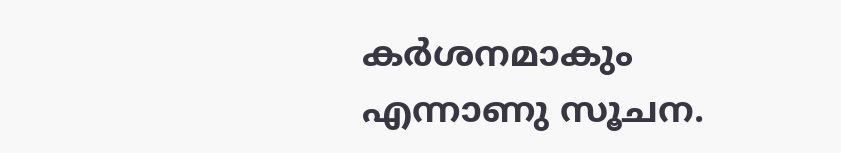കര്‍ശനമാകും എന്നാണു സൂചന.